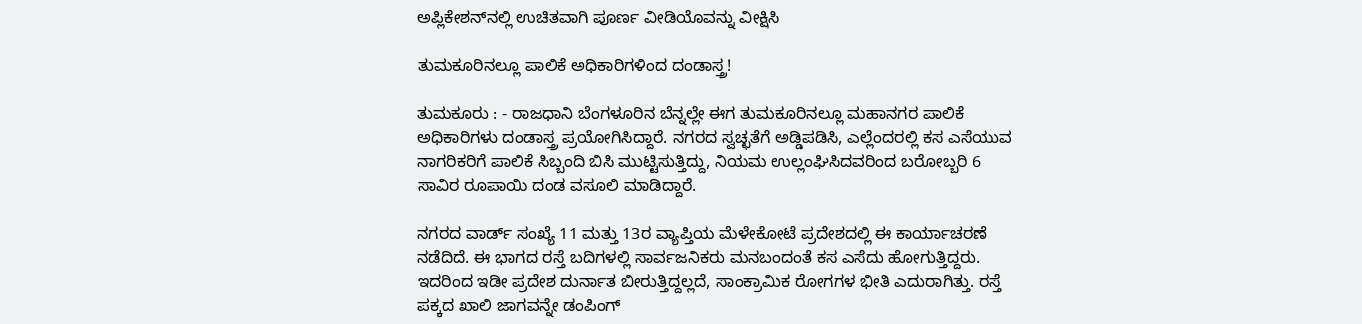ಅಪ್ಲಿಕೇಶನ್‌ನಲ್ಲಿ ಉಚಿತವಾಗಿ ಪೂರ್ಣ ವೀಡಿಯೊವನ್ನು ವೀಕ್ಷಿಸಿ

ತುಮಕೂರಿನಲ್ಲೂ ಪಾಲಿಕೆ ಅಧಿಕಾರಿಗಳಿಂದ ದಂಡಾಸ್ತ್ರ!

ತುಮಕೂರು : - ರಾಜಧಾನಿ ಬೆಂಗಳೂರಿನ ಬೆನ್ನಲ್ಲೇ ಈಗ ತುಮಕೂರಿನಲ್ಲೂ ಮಹಾನಗರ ಪಾಲಿಕೆ ಅಧಿಕಾರಿಗಳು ದಂಡಾಸ್ತ್ರ ಪ್ರಯೋಗಿಸಿದ್ದಾರೆ. ನಗರದ ಸ್ವಚ್ಛತೆಗೆ ಅಡ್ಡಿಪಡಿಸಿ, ಎಲ್ಲೆಂದರಲ್ಲಿ ಕಸ ಎಸೆಯುವ ನಾಗರಿಕರಿಗೆ ಪಾಲಿಕೆ ಸಿಬ್ಬಂದಿ ಬಿಸಿ ಮುಟ್ಟಿಸುತ್ತಿದ್ದು, ನಿಯಮ ಉಲ್ಲಂಘಿಸಿದವರಿಂದ ಬರೋಬ್ಬರಿ 6 ಸಾವಿರ ರೂಪಾಯಿ ದಂಡ ವಸೂಲಿ ಮಾಡಿದ್ದಾರೆ.

ನಗರದ ವಾರ್ಡ್ ಸಂಖ್ಯೆ 11 ಮತ್ತು 13ರ ವ್ಯಾಪ್ತಿಯ ಮೆಳೇಕೋಟೆ ಪ್ರದೇಶದಲ್ಲಿ ಈ ಕಾರ್ಯಾಚರಣೆ ನಡೆದಿದೆ. ಈ ಭಾಗದ ರಸ್ತೆ ಬದಿಗಳಲ್ಲಿ ಸಾರ್ವಜನಿಕರು ಮನಬಂದಂತೆ ಕಸ ಎಸೆದು ಹೋಗುತ್ತಿದ್ದರು. ಇದರಿಂದ ಇಡೀ ಪ್ರದೇಶ ದುರ್ನಾತ ಬೀರುತ್ತಿದ್ದಲ್ಲದೆ, ಸಾಂಕ್ರಾಮಿಕ ರೋಗಗಳ ಭೀತಿ ಎದುರಾಗಿತ್ತು. ರಸ್ತೆ ಪಕ್ಕದ ಖಾಲಿ ಜಾಗವನ್ನೇ ಡಂಪಿಂಗ್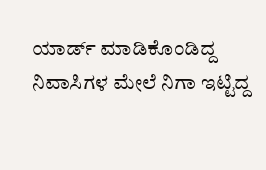ಯಾರ್ಡ್ ಮಾಡಿಕೊಂಡಿದ್ದ ನಿವಾಸಿಗಳ ಮೇಲೆ ನಿಗಾ ಇಟ್ಟಿದ್ದ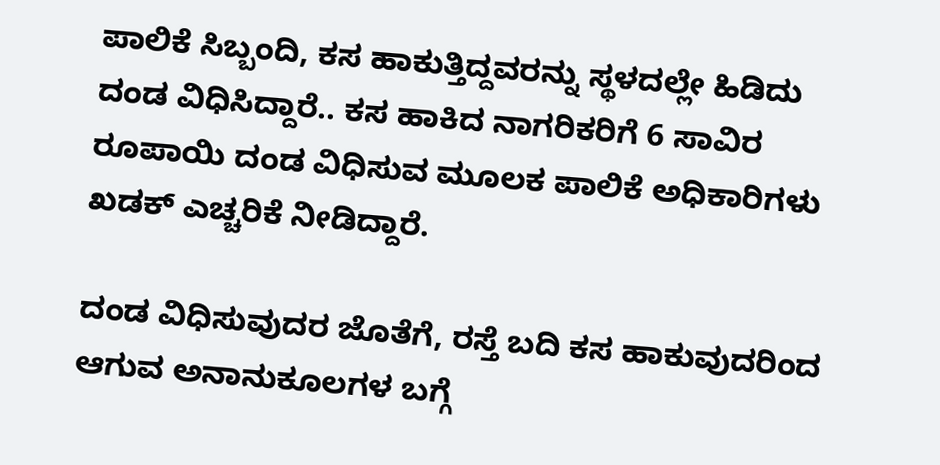ಪಾಲಿಕೆ ಸಿಬ್ಬಂದಿ, ಕಸ ಹಾಕುತ್ತಿದ್ದವರನ್ನು ಸ್ಥಳದಲ್ಲೇ ಹಿಡಿದು ದಂಡ ವಿಧಿಸಿದ್ದಾರೆ.. ಕಸ ಹಾಕಿದ ನಾಗರಿಕರಿಗೆ 6 ಸಾವಿರ ರೂಪಾಯಿ ದಂಡ ವಿಧಿಸುವ ಮೂಲಕ ಪಾಲಿಕೆ ಅಧಿಕಾರಿಗಳು ಖಡಕ್ ಎಚ್ಚರಿಕೆ ನೀಡಿದ್ದಾರೆ.

ದಂಡ ವಿಧಿಸುವುದರ ಜೊತೆಗೆ, ರಸ್ತೆ ಬದಿ ಕಸ ಹಾಕುವುದರಿಂದ ಆಗುವ ಅನಾನುಕೂಲಗಳ ಬಗ್ಗೆ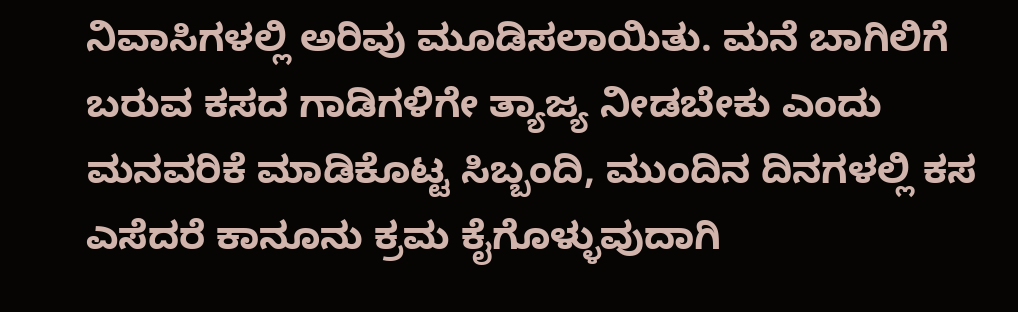ನಿವಾಸಿಗಳಲ್ಲಿ ಅರಿವು ಮೂಡಿಸಲಾಯಿತು. ಮನೆ ಬಾಗಿಲಿಗೆ ಬರುವ ಕಸದ ಗಾಡಿಗಳಿಗೇ ತ್ಯಾಜ್ಯ ನೀಡಬೇಕು ಎಂದು ಮನವರಿಕೆ ಮಾಡಿಕೊಟ್ಟ ಸಿಬ್ಬಂದಿ, ಮುಂದಿನ ದಿನಗಳಲ್ಲಿ ಕಸ ಎಸೆದರೆ ಕಾನೂನು ಕ್ರಮ ಕೈಗೊಳ್ಳುವುದಾಗಿ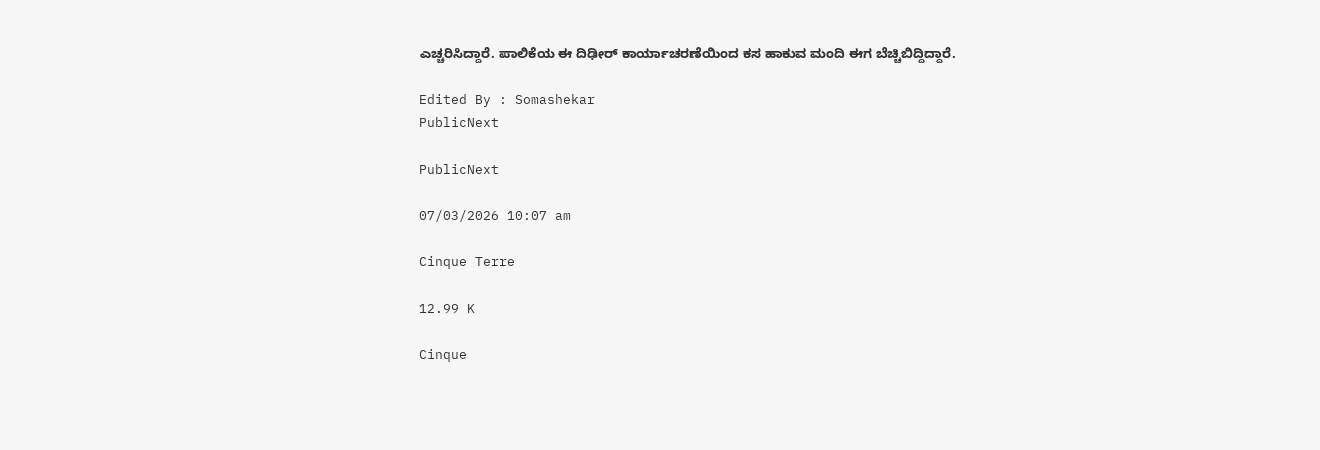ಎಚ್ಚರಿಸಿದ್ದಾರೆ. ಪಾಲಿಕೆಯ ಈ ದಿಢೀರ್ ಕಾರ್ಯಾಚರಣೆಯಿಂದ ಕಸ ಹಾಕುವ ಮಂದಿ ಈಗ ಬೆಚ್ಚಿಬಿದ್ದಿದ್ದಾರೆ.

Edited By : Somashekar
PublicNext

PublicNext

07/03/2026 10:07 am

Cinque Terre

12.99 K

Cinque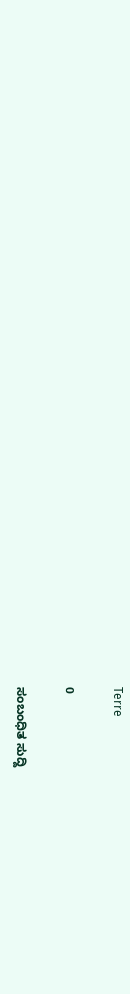Terre

0

ಸಂಬಂಧಿತ ಸುದ್ದಿ